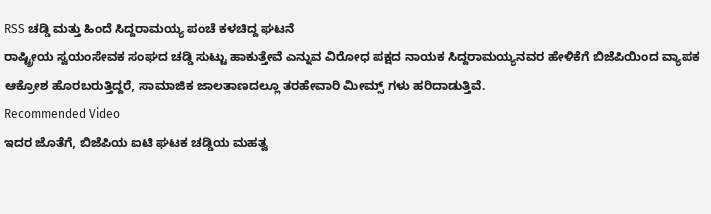RSS ಚಡ್ಡಿ ಮತ್ತು ಹಿಂದೆ ಸಿದ್ದರಾಮಯ್ಯ ಪಂಚೆ ಕಳಚಿದ್ದ ಘಟನೆ
ರಾಷ್ಟ್ರೀಯ ಸ್ವಯಂಸೇವಕ ಸಂಘದ ಚಡ್ಡಿ ಸುಟ್ಟು ಹಾಕುತ್ತೇವೆ ಎನ್ನುವ ವಿರೋಧ ಪಕ್ಷದ ನಾಯಕ ಸಿದ್ದರಾಮಯ್ಯನವರ ಹೇಳಿಕೆಗೆ ಬಿಜೆಪಿಯಿಂದ ವ್ಯಾಪಕ ಆಕ್ರೋಶ ಹೊರಬರುತ್ತಿದ್ದರೆ, ಸಾಮಾಜಿಕ ಜಾಲತಾಣದಲ್ಲೂ ತರಹೇವಾರಿ ಮೀಮ್ಸ್ ಗಳು ಹರಿದಾಡುತ್ತಿವೆ.
Recommended Video
ಇದರ ಜೊತೆಗೆ, ಬಿಜೆಪಿಯ ಐಟಿ ಘಟಕ ಚಡ್ಡಿಯ ಮಹತ್ವ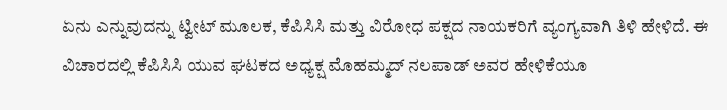ಏನು ಎನ್ನುವುದನ್ನು ಟ್ವೀಟ್ ಮೂಲಕ, ಕೆಪಿಸಿಸಿ ಮತ್ತು ವಿರೋಧ ಪಕ್ಷದ ನಾಯಕರಿಗೆ ವ್ಯಂಗ್ಯವಾಗಿ ತಿಳಿ ಹೇಳಿದೆ. ಈ ವಿಚಾರದಲ್ಲಿ ಕೆಪಿಸಿಸಿ ಯುವ ಘಟಕದ ಅಧ್ಯಕ್ಷ ಮೊಹಮ್ಮದ್ ನಲಪಾಡ್ ಅವರ ಹೇಳಿಕೆಯೂ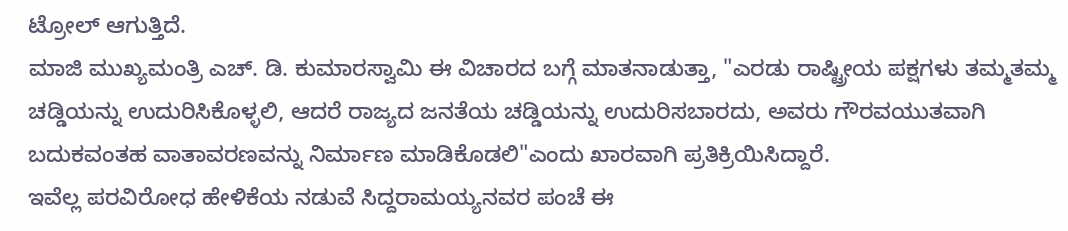ಟ್ರೋಲ್ ಆಗುತ್ತಿದೆ.
ಮಾಜಿ ಮುಖ್ಯಮಂತ್ರಿ ಎಚ್. ಡಿ. ಕುಮಾರಸ್ವಾಮಿ ಈ ವಿಚಾರದ ಬಗ್ಗೆ ಮಾತನಾಡುತ್ತಾ, "ಎರಡು ರಾಷ್ಟ್ರೀಯ ಪಕ್ಷಗಳು ತಮ್ಮತಮ್ಮ ಚಡ್ಡಿಯನ್ನು ಉದುರಿಸಿಕೊಳ್ಳಲಿ, ಆದರೆ ರಾಜ್ಯದ ಜನತೆಯ ಚಡ್ಡಿಯನ್ನು ಉದುರಿಸಬಾರದು, ಅವರು ಗೌರವಯುತವಾಗಿ ಬದುಕವಂತಹ ವಾತಾವರಣವನ್ನು ನಿರ್ಮಾಣ ಮಾಡಿಕೊಡಲಿ"ಎಂದು ಖಾರವಾಗಿ ಪ್ರತಿಕ್ರಿಯಿಸಿದ್ದಾರೆ.
ಇವೆಲ್ಲ ಪರವಿರೋಧ ಹೇಳಿಕೆಯ ನಡುವೆ ಸಿದ್ದರಾಮಯ್ಯನವರ ಪಂಚೆ ಈ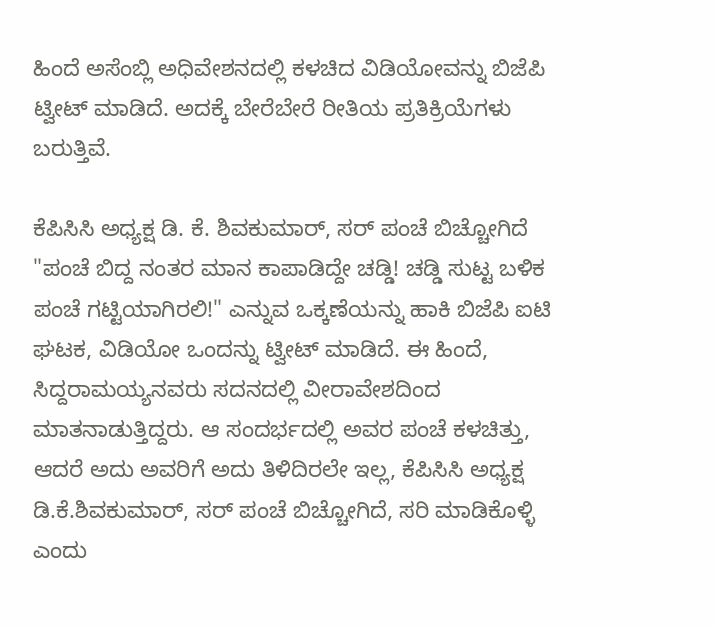ಹಿಂದೆ ಅಸೆಂಬ್ಲಿ ಅಧಿವೇಶನದಲ್ಲಿ ಕಳಚಿದ ವಿಡಿಯೋವನ್ನು ಬಿಜೆಪಿ ಟ್ವೀಟ್ ಮಾಡಿದೆ. ಅದಕ್ಕೆ ಬೇರೆಬೇರೆ ರೀತಿಯ ಪ್ರತಿಕ್ರಿಯೆಗಳು ಬರುತ್ತಿವೆ.

ಕೆಪಿಸಿಸಿ ಅಧ್ಯಕ್ಷ ಡಿ. ಕೆ. ಶಿವಕುಮಾರ್, ಸರ್ ಪಂಚೆ ಬಿಚ್ಚೋಗಿದೆ
"ಪಂಚೆ ಬಿದ್ದ ನಂತರ ಮಾನ ಕಾಪಾಡಿದ್ದೇ ಚಡ್ಡಿ! ಚಡ್ಡಿ ಸುಟ್ಟ ಬಳಿಕ ಪಂಚೆ ಗಟ್ಟಿಯಾಗಿರಲಿ!" ಎನ್ನುವ ಒಕ್ಕಣೆಯನ್ನು ಹಾಕಿ ಬಿಜೆಪಿ ಐಟಿ ಘಟಕ, ವಿಡಿಯೋ ಒಂದನ್ನು ಟ್ವೀಟ್ ಮಾಡಿದೆ. ಈ ಹಿಂದೆ, ಸಿದ್ದರಾಮಯ್ಯನವರು ಸದನದಲ್ಲಿ ವೀರಾವೇಶದಿಂದ ಮಾತನಾಡುತ್ತಿದ್ದರು. ಆ ಸಂದರ್ಭದಲ್ಲಿ ಅವರ ಪಂಚೆ ಕಳಚಿತ್ತು, ಆದರೆ ಅದು ಅವರಿಗೆ ಅದು ತಿಳಿದಿರಲೇ ಇಲ್ಲ, ಕೆಪಿಸಿಸಿ ಅಧ್ಯಕ್ಷ ಡಿ.ಕೆ.ಶಿವಕುಮಾರ್, ಸರ್ ಪಂಚೆ ಬಿಚ್ಚೋಗಿದೆ, ಸರಿ ಮಾಡಿಕೊಳ್ಳಿ ಎಂದು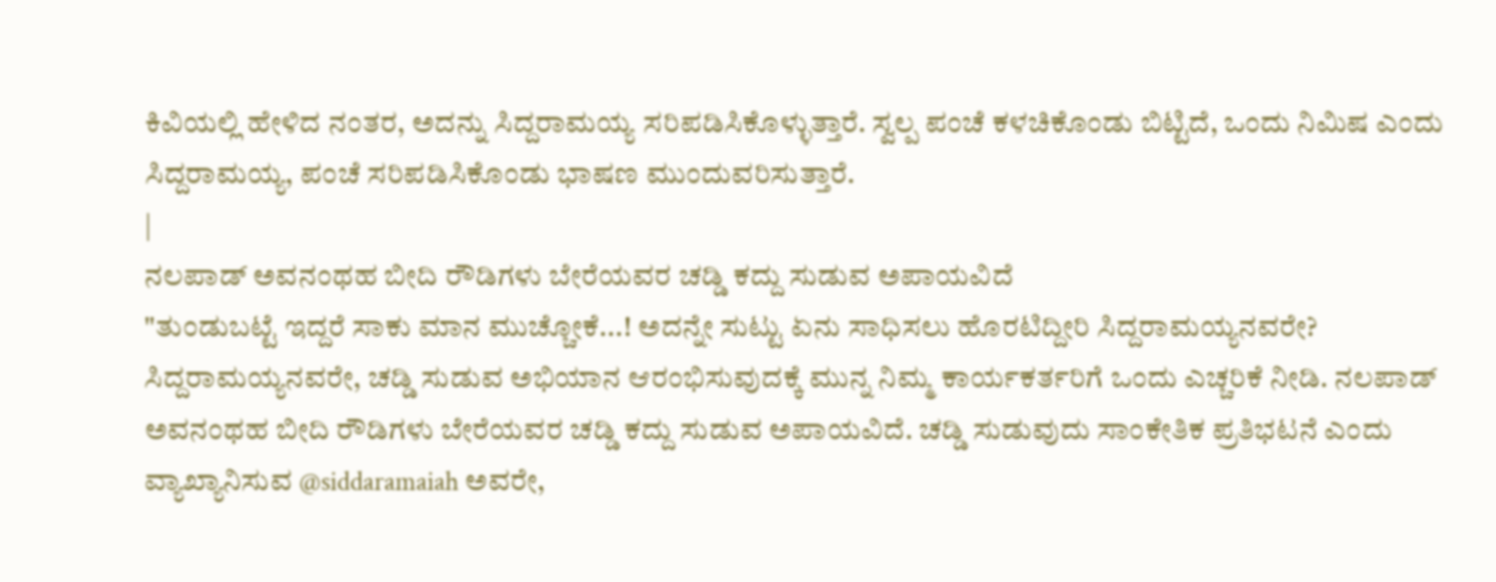ಕಿವಿಯಲ್ಲಿ ಹೇಳಿದ ನಂತರ, ಅದನ್ನು ಸಿದ್ದರಾಮಯ್ಯ ಸರಿಪಡಿಸಿಕೊಳ್ಳುತ್ತಾರೆ. ಸ್ವಲ್ಪ ಪಂಚೆ ಕಳಚಿಕೊಂಡು ಬಿಟ್ಟಿದೆ, ಒಂದು ನಿಮಿಷ ಎಂದು ಸಿದ್ದರಾಮಯ್ಯ, ಪಂಚೆ ಸರಿಪಡಿಸಿಕೊಂಡು ಭಾಷಣ ಮುಂದುವರಿಸುತ್ತಾರೆ.
|
ನಲಪಾಡ್ ಅವನಂಥಹ ಬೀದಿ ರೌಡಿಗಳು ಬೇರೆಯವರ ಚಡ್ಡಿ ಕದ್ದು ಸುಡುವ ಅಪಾಯವಿದೆ
"ತುಂಡುಬಟ್ಟೆ ಇದ್ದರೆ ಸಾಕು ಮಾನ ಮುಚ್ಚೋಕೆ...! ಅದನ್ನೇ ಸುಟ್ಟು ಏನು ಸಾಧಿಸಲು ಹೊರಟಿದ್ದೀರಿ ಸಿದ್ದರಾಮಯ್ಯನವರೇ? ಸಿದ್ದರಾಮಯ್ಯನವರೇ, ಚಡ್ಡಿ ಸುಡುವ ಅಭಿಯಾನ ಆರಂಭಿಸುವುದಕ್ಕೆ ಮುನ್ನ ನಿಮ್ಮ ಕಾರ್ಯಕರ್ತರಿಗೆ ಒಂದು ಎಚ್ಚರಿಕೆ ನೀಡಿ. ನಲಪಾಡ್ ಅವನಂಥಹ ಬೀದಿ ರೌಡಿಗಳು ಬೇರೆಯವರ ಚಡ್ಡಿ ಕದ್ದು ಸುಡುವ ಅಪಾಯವಿದೆ. ಚಡ್ಡಿ ಸುಡುವುದು ಸಾಂಕೇತಿಕ ಪ್ರತಿಭಟನೆ ಎಂದು ವ್ಯಾಖ್ಯಾನಿಸುವ @siddaramaiah ಅವರೇ,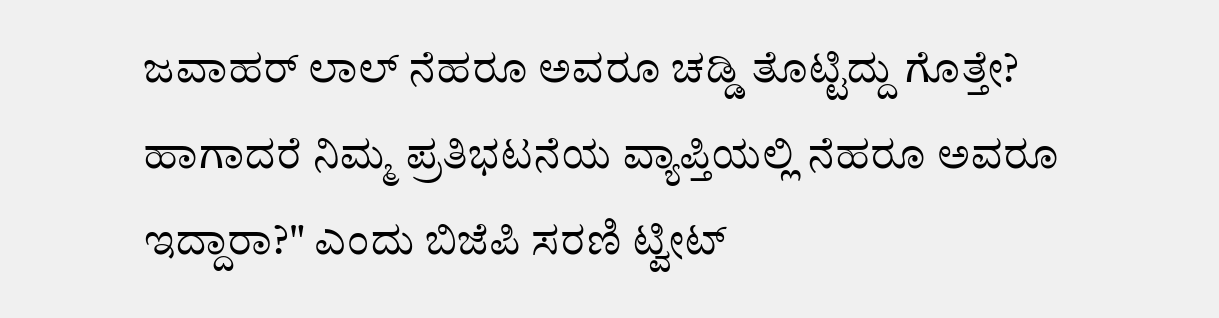ಜವಾಹರ್ ಲಾಲ್ ನೆಹರೂ ಅವರೂ ಚಡ್ಡಿ ತೊಟ್ಟಿದ್ದು ಗೊತ್ತೇ? ಹಾಗಾದರೆ ನಿಮ್ಮ ಪ್ರತಿಭಟನೆಯ ವ್ಯಾಪ್ತಿಯಲ್ಲಿ ನೆಹರೂ ಅವರೂ ಇದ್ದಾರಾ?" ಎಂದು ಬಿಜೆಪಿ ಸರಣಿ ಟ್ವೀಟ್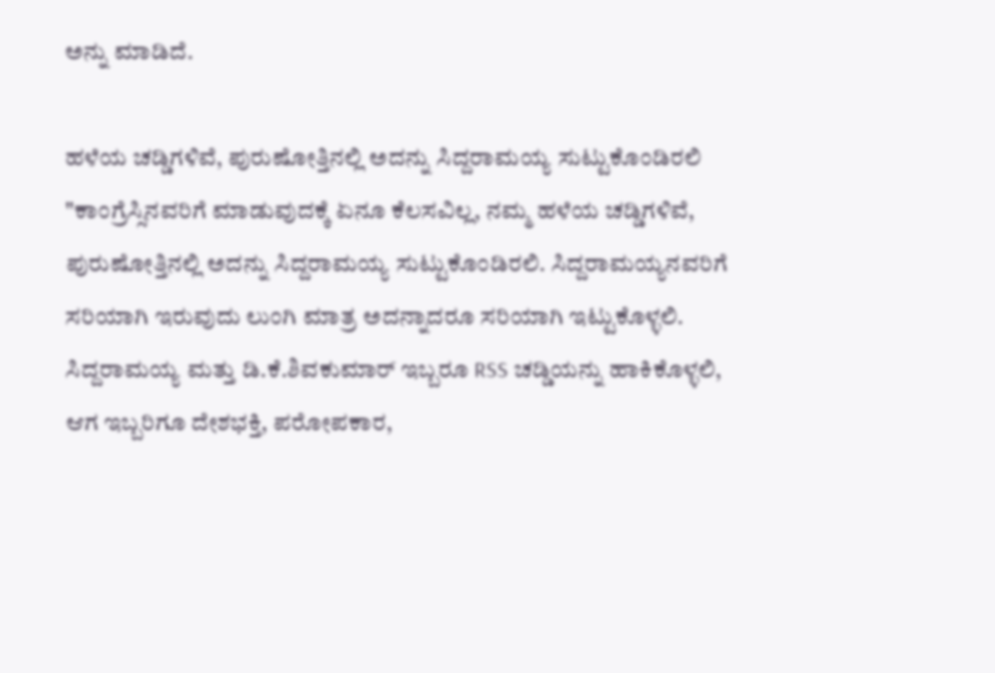ಅನ್ನು ಮಾಡಿದೆ.

ಹಳೆಯ ಚಡ್ಡಿಗಳಿವೆ, ಪುರುಷೋತ್ತಿನಲ್ಲಿ ಅದನ್ನು ಸಿದ್ದರಾಮಯ್ಯ ಸುಟ್ಟುಕೊಂಡಿರಲಿ
"ಕಾಂಗ್ರೆಸ್ಸಿನವರಿಗೆ ಮಾಡುವುದಕ್ಕೆ ಏನೂ ಕೆಲಸವಿಲ್ಲ, ನಮ್ಮ ಹಳೆಯ ಚಡ್ಡಿಗಳಿವೆ, ಪುರುಷೋತ್ತಿನಲ್ಲಿ ಅದನ್ನು ಸಿದ್ದರಾಮಯ್ಯ ಸುಟ್ಟುಕೊಂಡಿರಲಿ. ಸಿದ್ದರಾಮಯ್ಯನವರಿಗೆ ಸರಿಯಾಗಿ ಇರುವುದು ಲುಂಗಿ ಮಾತ್ರ ಅದನ್ನಾದರೂ ಸರಿಯಾಗಿ ಇಟ್ಟುಕೊಳ್ಳಲಿ. ಸಿದ್ದರಾಮಯ್ಯ ಮತ್ತು ಡಿ.ಕೆ.ಶಿವಕುಮಾರ್ ಇಬ್ಬರೂ RSS ಚಡ್ಡಿಯನ್ನು ಹಾಕಿಕೊಳ್ಳಲಿ, ಆಗ ಇಬ್ಬರಿಗೂ ದೇಶಭಕ್ತಿ, ಪರೋಪಕಾರ,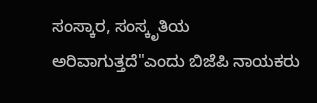ಸಂಸ್ಕಾರ, ಸಂಸ್ಕೃತಿಯ ಅರಿವಾಗುತ್ತದೆ"ಎಂದು ಬಿಜೆಪಿ ನಾಯಕರು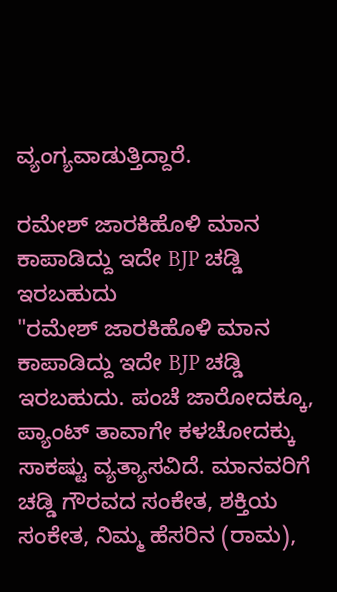ವ್ಯಂಗ್ಯವಾಡುತ್ತಿದ್ದಾರೆ.

ರಮೇಶ್ ಜಾರಕಿಹೊಳಿ ಮಾನ ಕಾಪಾಡಿದ್ದು ಇದೇ BJP ಚಡ್ಡಿ ಇರಬಹುದು
"ರಮೇಶ್ ಜಾರಕಿಹೊಳಿ ಮಾನ ಕಾಪಾಡಿದ್ದು ಇದೇ BJP ಚಡ್ಡಿ ಇರಬಹುದು. ಪಂಚೆ ಜಾರೋದಕ್ಕೂ, ಪ್ಯಾಂಟ್ ತಾವಾಗೇ ಕಳಚೋದಕ್ಕು ಸಾಕಷ್ಟು ವ್ಯತ್ಯಾಸವಿದೆ. ಮಾನವರಿಗೆ ಚಡ್ಡಿ ಗೌರವದ ಸಂಕೇತ, ಶಕ್ತಿಯ ಸಂಕೇತ, ನಿಮ್ಮ ಹೆಸರಿನ (ರಾಮ),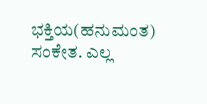ಭಕ್ತಿಯ(ಹನುಮಂತ) ಸಂಕೇತ. ಎಲ್ಲ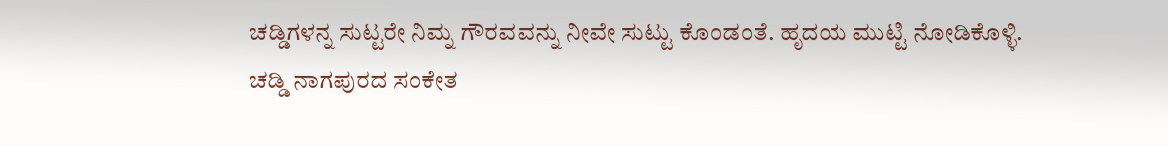ಚಡ್ಡಿಗಳನ್ನ ಸುಟ್ಟರೇ ನಿಮ್ನ ಗೌರವವನ್ನು ನೀವೇ ಸುಟ್ಟು ಕೊಂಡಂತೆ. ಹೃದಯ ಮುಟ್ಟಿ ನೋಡಿಕೊಳ್ಳಿ.
ಚಡ್ಡಿ ನಾಗಪುರದ ಸಂಕೇತ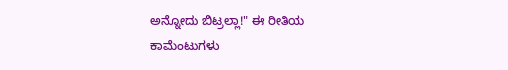ಅನ್ನೋದು ಬಿಟ್ರಲ್ಲಾ!" ಈ ರೀತಿಯ ಕಾಮೆಂಟುಗಳು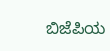ಬಿಜೆಪಿಯ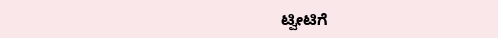ಟ್ವೀಟಿಗೆ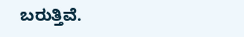ಬರುತ್ತಿವೆ.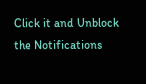Click it and Unblock the Notifications